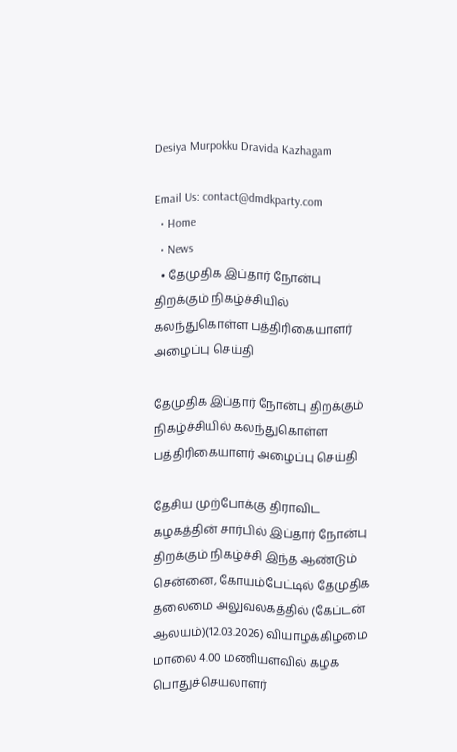Desiya Murpokku Dravida Kazhagam

Email Us: contact@dmdkparty.com
  • Home
  • News
  • தேமுதிக இப்தார் நோன்பு திறக்கும் நிகழ்ச்சியில் கலந்துகொள்ள பத்திரிகையாளர் அழைப்பு செய்தி

தேமுதிக இப்தார் நோன்பு திறக்கும் நிகழ்ச்சியில் கலந்துகொள்ள பத்திரிகையாளர் அழைப்பு செய்தி

தேசிய முற்போக்கு திராவிட கழகத்தின் சார்பில் இப்தார் நோன்பு திறக்கும் நிகழ்ச்சி இந்த ஆண்டும் சென்னை, கோயம்பேட்டில் தேமுதிக தலைமை அலுவலகத்தில் (கேப்டன் ஆலயம்)(12.03.2026) வியாழக்கிழமை மாலை 4.00 மணியளவில் கழக பொதுச்செயலாளர்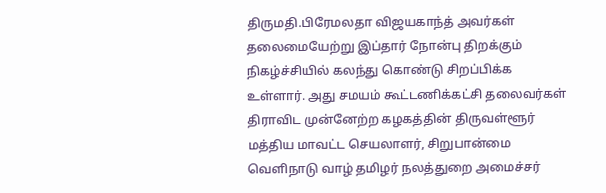திருமதி.பிரேமலதா விஜயகாந்த் அவர்கள் தலைமையேற்று இப்தார் நோன்பு திறக்கும் நிகழ்ச்சியில் கலந்து கொண்டு சிறப்பிக்க உள்ளார். அது சமயம் கூட்டணிக்கட்சி தலைவர்கள் திராவிட முன்னேற்ற கழகத்தின் திருவள்ளூர் மத்திய மாவட்ட செயலாளர், சிறுபான்மை வெளிநாடு வாழ் தமிழர் நலத்துறை அமைச்சர்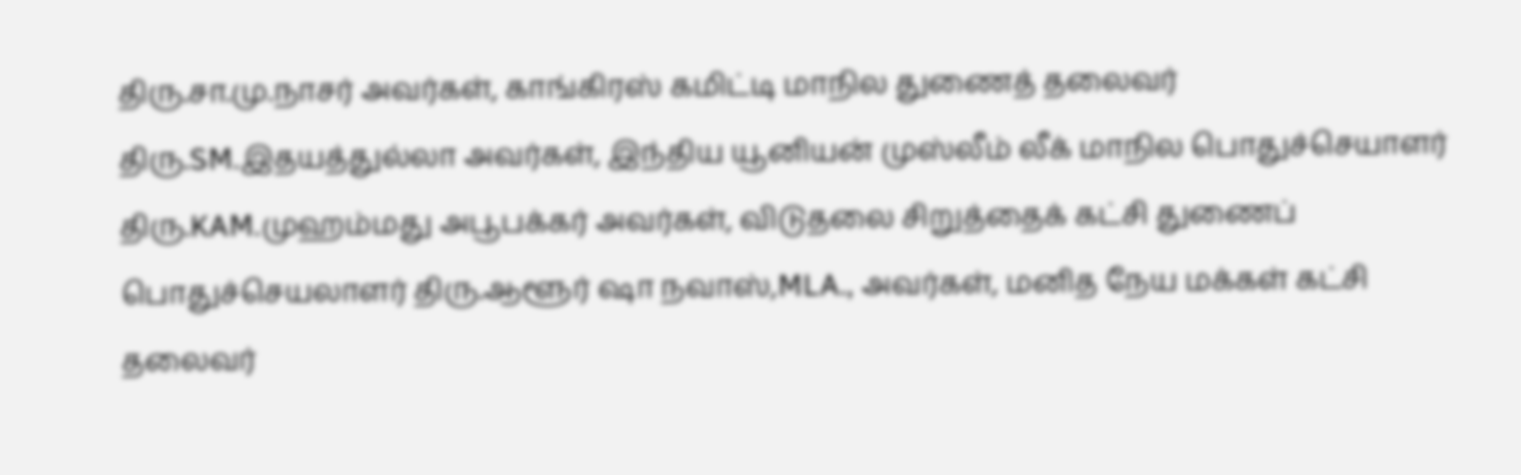திரு.சா.மு.நாசர் அவர்கள், காங்கிரஸ் கமிட்டி மாநில துணைத் தலைவர் திரு.SM.இதயத்துல்லா அவர்கள், இந்திய யூனியன் முஸ்லீம் லீக் மாநில பொதுச்செயாளர் திரு.KAM.முஹம்மது அபூபக்கர் அவர்கள், விடுதலை சிறுத்தைக் கட்சி துணைப் பொதுச்செயலாளர் திரு.ஆளூர் ஷா நவாஸ்,MLA., அவர்கள், மனித நேய மக்கள் கட்சி தலைவர்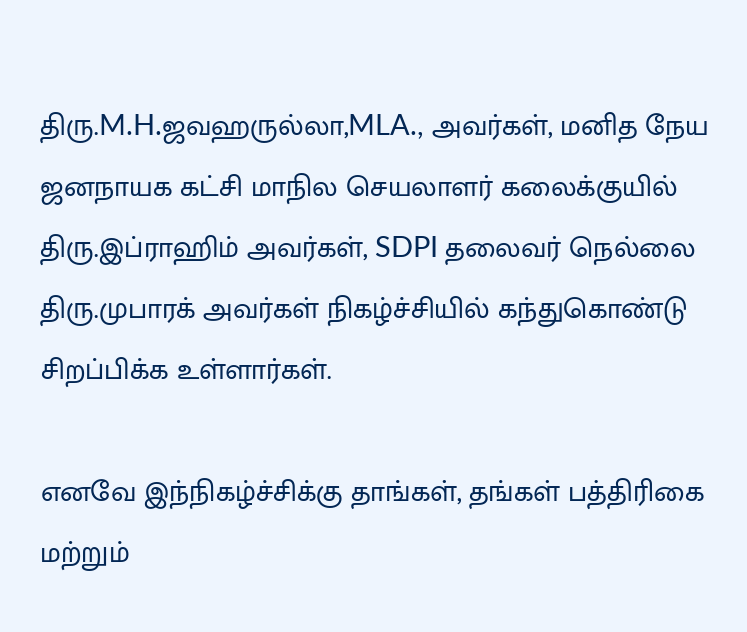திரு.M.H.ஜவஹருல்லா,MLA., அவர்கள், மனித நேய ஜனநாயக கட்சி மாநில செயலாளர் கலைக்குயில் திரு.இப்ராஹிம் அவர்கள், SDPI தலைவர் நெல்லை திரு.முபாரக் அவர்கள் நிகழ்ச்சியில் கந்துகொண்டு சிறப்பிக்க உள்ளார்கள்.

எனவே இந்நிகழ்ச்சிக்கு தாங்கள், தங்கள் பத்திரிகை மற்றும்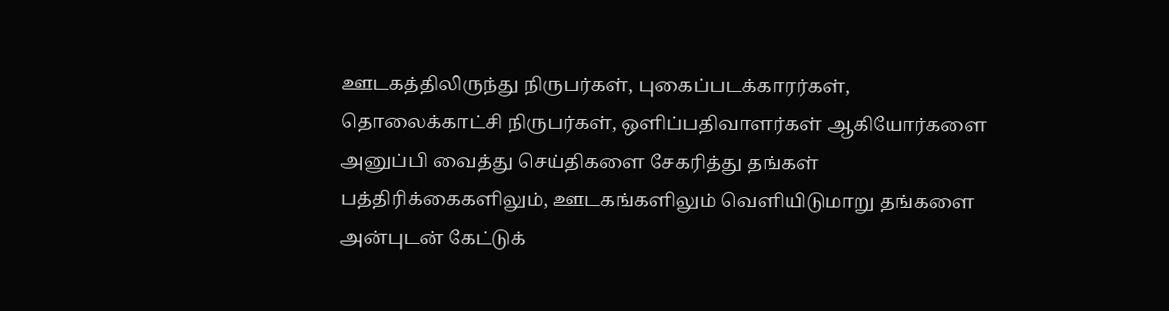ஊடகத்திலிருந்து நிருபர்கள், புகைப்படக்காரர்கள், தொலைக்காட்சி நிருபர்கள், ஒளிப்பதிவாளர்கள் ஆகியோர்களை அனுப்பி வைத்து செய்திகளை சேகரித்து தங்கள் பத்திரிக்கைகளிலும், ஊடகங்களிலும் வெளியிடுமாறு தங்களை அன்புடன் கேட்டுக்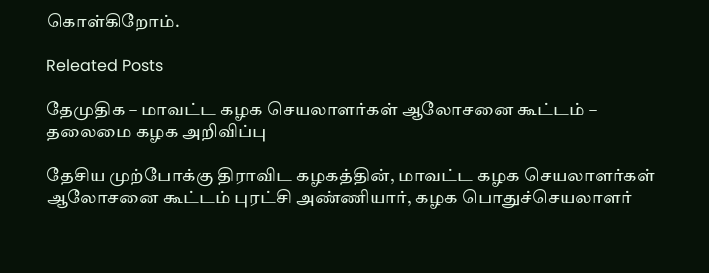கொள்கிறோம்.

Releated Posts

தேமுதிக – மாவட்ட கழக செயலாளர்கள் ஆலோசனை கூட்டம் – தலைமை கழக அறிவிப்பு

தேசிய முற்போக்கு திராவிட கழகத்தின், மாவட்ட கழக செயலாளர்கள் ஆலோசனை கூட்டம் புரட்சி அண்ணியார், கழக பொதுச்செயலாளர்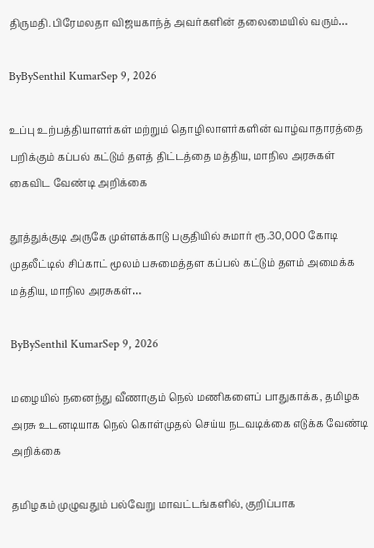திருமதி.பிரேமலதா விஜயகாந்த் அவர்களின் தலைமையில் வரும்…

ByBySenthil KumarSep 9, 2026

உப்பு உற்பத்தியாளர்கள் மற்றும் தொழிலாளர்களின் வாழ்வாதாரத்தை பறிக்கும் கப்பல் கட்டும் தளத் திட்டத்தை மத்திய, மாநில அரசுகள் கைவிட வேண்டி அறிக்கை

தூத்துக்குடி அருகே முள்ளக்காடு பகுதியில் சுமார் ரூ.30,000 கோடி முதலீட்டில் சிப்காட் மூலம் பசுமைத்தள கப்பல் கட்டும் தளம் அமைக்க மத்திய, மாநில அரசுகள்…

ByBySenthil KumarSep 9, 2026

மழையில் நனைந்து வீணாகும் நெல் மணிகளைப் பாதுகாக்க, தமிழக அரசு உடனடியாக நெல் கொள்முதல் செய்ய நடவடிக்கை எடுக்க வேண்டி அறிக்கை

தமிழகம் முழுவதும் பல்வேறு மாவட்டங்களில், குறிப்பாக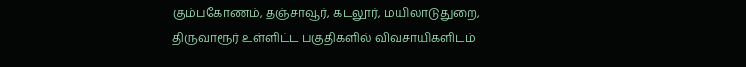கும்பகோணம், தஞ்சாவூர், கடலூர், மயிலாடுதுறை, திருவாரூர் உள்ளிட்ட பகுதிகளில் விவசாயிகளிடம்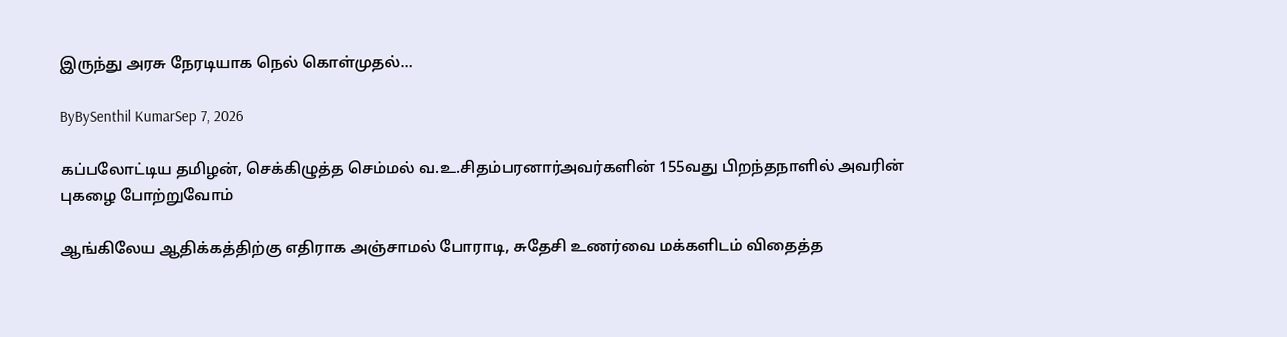இருந்து அரசு நேரடியாக நெல் கொள்முதல்…

ByBySenthil KumarSep 7, 2026

கப்பலோட்டிய தமிழன், செக்கிழுத்த செம்மல் வ.உ.சிதம்பரனார்அவர்களின் 155வது பிறந்தநாளில் அவரின் புகழை போற்றுவோம்

ஆங்கிலேய ஆதிக்கத்திற்கு எதிராக அஞ்சாமல் போராடி, சுதேசி உணர்வை மக்களிடம் விதைத்த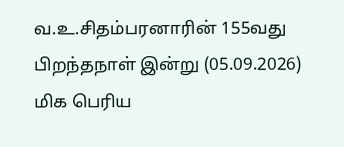வ.உ.சிதம்பரனாரின் 155வது பிறந்தநாள் இன்று (05.09.2026) மிக பெரிய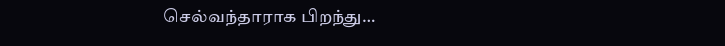செல்வந்தாராக பிறந்து…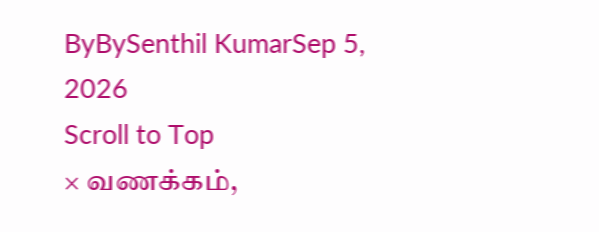ByBySenthil KumarSep 5, 2026
Scroll to Top
× வணக்கம்,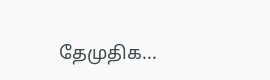தேமுதிக...